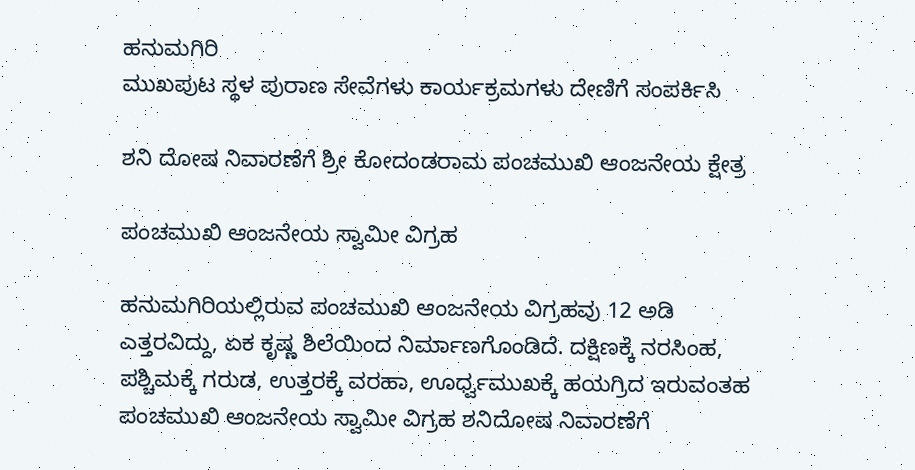ಹನುಮಗಿರಿ
ಮುಖಪುಟ ಸ್ಥಳ ಪುರಾಣ ಸೇವೆಗಳು ಕಾರ್ಯಕ್ರಮಗಳು ದೇಣಿಗೆ ಸಂಪರ್ಕಿಸಿ

ಶನಿ ದೋಷ ನಿವಾರಣೆಗೆ ಶ್ರೀ ಕೋದಂಡರಾಮ ಪಂಚಮುಖಿ ಆಂಜನೇಯ ಕ್ಷೇತ್ರ

ಪಂಚಮುಖಿ ಆಂಜನೇಯ ಸ್ವಾಮೀ ವಿಗ್ರಹ

ಹನುಮಗಿರಿಯಲ್ಲಿರುವ ಪಂಚಮುಖಿ ಆಂಜನೇಯ ವಿಗ್ರಹವು 12 ಅಡಿ ಎತ್ತರವಿದ್ದು, ಏಕ ಕೃಷ್ಣ ಶಿಲೆಯಿಂದ ನಿರ್ಮಾಣಗೊಂಡಿದೆ. ದಕ್ಷಿಣಕ್ಕೆ ನರಸಿಂಹ, ಪಶ್ಚಿಮಕ್ಕೆ ಗರುಡ, ಉತ್ತರಕ್ಕೆ ವರಹಾ, ಊರ್ಧ್ವಮುಖಕ್ಕೆ ಹಯಗ್ರಿದ ಇರುವಂತಹ ಪಂಚಮುಖಿ ಆಂಜನೇಯ ಸ್ವಾಮೀ ವಿಗ್ರಹ ಶನಿದೋಷ ನಿವಾರಣೆಗೆ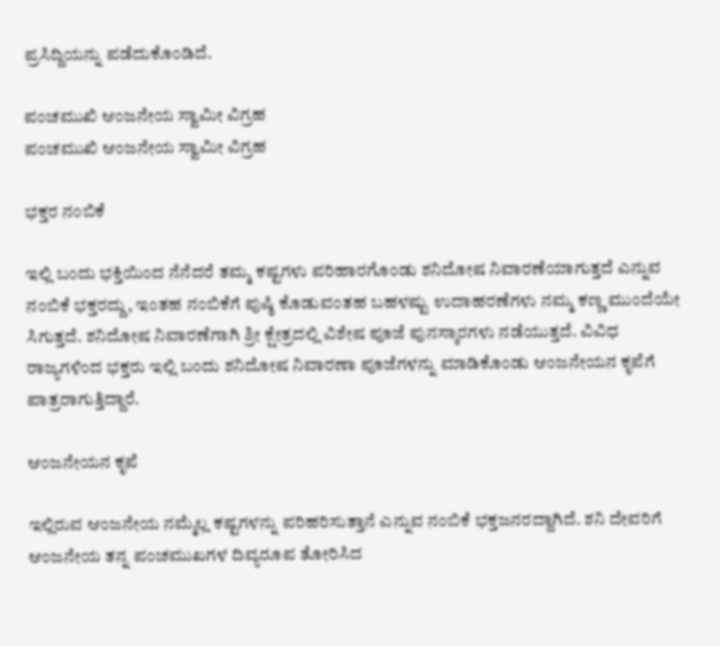ಪ್ರಸಿದ್ದಿಯನ್ನು ಪಡೆದುಕೊಂಡಿದೆ.

ಪಂಚಮುಖಿ ಆಂಜನೇಯ ಸ್ವಾಮೀ ವಿಗ್ರಹ
ಪಂಚಮುಖಿ ಆಂಜನೇಯ ಸ್ವಾಮೀ ವಿಗ್ರಹ

ಭಕ್ತರ ನಂಬಿಕೆ

ಇಲ್ಲಿ ಬಂದು ಭಕ್ತಿಯಿಂದ ನೆನೆದರೆ ತಮ್ಮ ಕಷ್ಟಗಳು ಪರಿಹಾರಗೊಂಡು ಶನಿದೋಷ ನಿವಾರಣೆಯಾಗುತ್ತದೆ ಎನ್ನುವ ನಂಬಿಕೆ ಭಕ್ತರದ್ದು, ಇಂತಹ ನಂಬಿಕೆಗೆ ಪುಷ್ಠಿ ಕೊಡುವಂತಹ ಬಹಳಷ್ಟು ಉದಾಹರಣೆಗಳು ನಮ್ಮ ಕಣ್ಣ ಮುಂದೆಯೇ ಸಿಗುತ್ತದೆ. ಶನಿದೋಷ ನಿವಾರಣೆಗಾಗಿ ಶ್ರೀ ಕ್ಷೇತ್ರದಲ್ಲಿ ವಿಶೇಷ ಪೂಜೆ ಪುನಸ್ಕಾರಗಳು ನಡೆಯುತ್ತದೆ. ವಿವಿಧ ರಾಜ್ಯಗಳಿಂದ ಭಕ್ತರು ಇಲ್ಲಿ ಬಂದು ಶನಿದೋಷ ನಿವಾರಣಾ ಪೂಜೆಗಳನ್ನು ಮಾಡಿಕೊಂಡು ಆಂಜನೇಯನ ಕೃಪೆಗೆ ಪಾತ್ರರಾಗುತ್ತಿದ್ದಾರೆ.

ಆಂಜನೇಯನ ಕೃಪೆ

ಇಲ್ಲಿರುವ ಆಂಜನೇಯ ನಮ್ಮೆಲ್ಲ ಕಷ್ಟಗಳನ್ನು ಪರಿಹರಿಸುತ್ತಾನೆ ಎನ್ನುವ ನಂಬಿಕೆ ಭಕ್ತಜನರದ್ದಾಗಿದೆ. ಶನಿ ದೇವರಿಗೆ ಆಂಜನೇಯ ತನ್ನ ಪಂಚಮುಖಗಳ ದಿವ್ಯರೂಪ ತೋರಿಸಿದ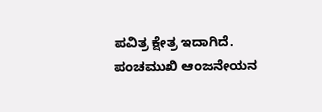ಪವಿತ್ರ ಕ್ಷೇತ್ರ ಇದಾಗಿದೆ. ಪಂಚಮುಖಿ ಆಂಜನೇಯನ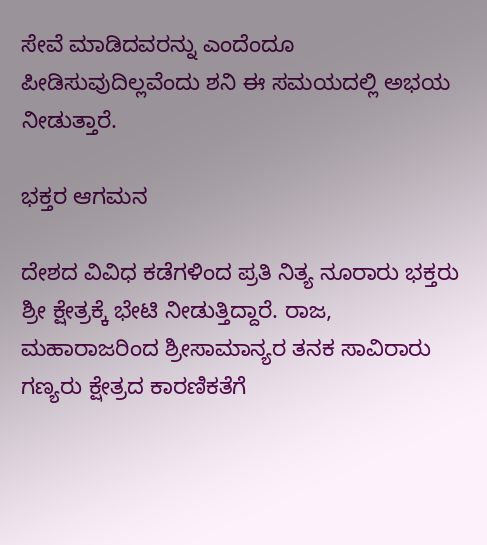ಸೇವೆ ಮಾಡಿದವರನ್ನು ಎಂದೆಂದೂ ಪೀಡಿಸುವುದಿಲ್ಲವೆಂದು ಶನಿ ಈ ಸಮಯದಲ್ಲಿ ಅಭಯ ನೀಡುತ್ತಾರೆ.

ಭಕ್ತರ ಆಗಮನ

ದೇಶದ ವಿವಿಧ ಕಡೆಗಳಿಂದ ಪ್ರತಿ ನಿತ್ಯ ನೂರಾರು ಭಕ್ತರು ಶ್ರೀ ಕ್ಷೇತ್ರಕ್ಕೆ ಭೇಟಿ ನೀಡುತ್ತಿದ್ದಾರೆ. ರಾಜ, ಮಹಾರಾಜರಿಂದ ಶ್ರೀಸಾಮಾನ್ಯರ ತನಕ ಸಾವಿರಾರು ಗಣ್ಯರು ಕ್ಷೇತ್ರದ ಕಾರಣಿಕತೆಗೆ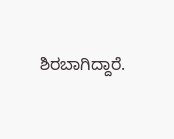ಶಿರಬಾಗಿದ್ದಾರೆ.